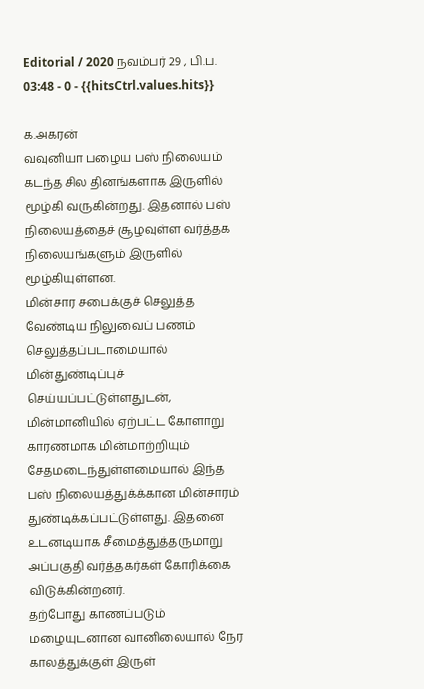Editorial / 2020 நவம்பர் 29 , பி.ப. 03:48 - 0 - {{hitsCtrl.values.hits}}

க.அகரன்
வவுனியா பழைய பஸ் நிலையம் கடந்த சில தினங்களாக இருளில் மூழ்கி வருகின்றது. இதனால் பஸ் நிலையத்தைச் சூழவுள்ள வர்த்தக நிலையங்களும் இருளில் மூழ்கியுள்ளன.
மின்சார சபைக்குச் செலுத்த வேண்டிய நிலுவைப் பணம் செலுத்தப்படாமையால் மின்துண்டிப்புச் செய்யப்பட்டுள்ளதுடன், மின்மானியில் ஏற்பட்ட கோளாறு காரணமாக மின்மாற்றியும் சேதமடைந்துள்ளமையால் இந்த பஸ் நிலையத்துக்க்கான மின்சாரம் துண்டிக்கப்பட்டுள்ளது. இதனை உடனடியாக சீமைத்துத்தருமாறு அப்பகுதி வர்த்தகர்கள் கோரிக்கை விடுக்கின்றனர்.
தற்போது காணப்படும் மழையுடனான வானிலையால் நேர காலத்துக்குள் இருள்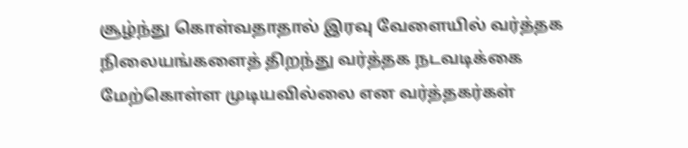சூழ்ந்து கொள்வதாதால் இரவு வேளையில் வர்த்தக நிலையங்களைத் திறந்து வர்த்தக நடவடிக்கை மேற்கொள்ள முடியவில்லை என வர்த்தகர்கள்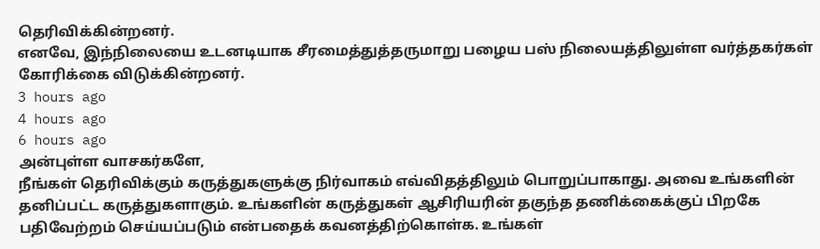தெரிவிக்கின்றனர்.
எனவே, இந்நிலையை உடனடியாக சீரமைத்துத்தருமாறு பழைய பஸ் நிலையத்திலுள்ள வர்த்தகர்கள் கோரிக்கை விடுக்கின்றனர்.
3 hours ago
4 hours ago
6 hours ago
அன்புள்ள வாசகர்களே,
நீங்கள் தெரிவிக்கும் கருத்துகளுக்கு நிர்வாகம் எவ்விதத்திலும் பொறுப்பாகாது. அவை உங்களின் தனிப்பட்ட கருத்துகளாகும். உங்களின் கருத்துகள் ஆசிரியரின் தகுந்த தணிக்கைக்குப் பிறகே பதிவேற்றம் செய்யப்படும் என்பதைக் கவனத்திற்கொள்க. உங்கள்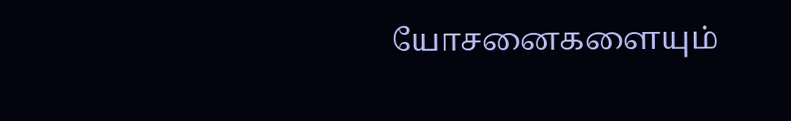யோசனைகளையும்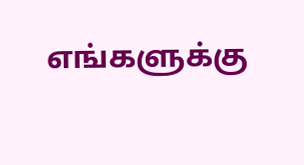எங்களுக்கு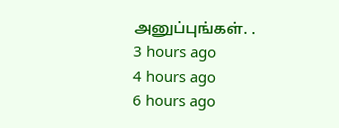அனுப்புங்கள். .
3 hours ago
4 hours ago
6 hours ago